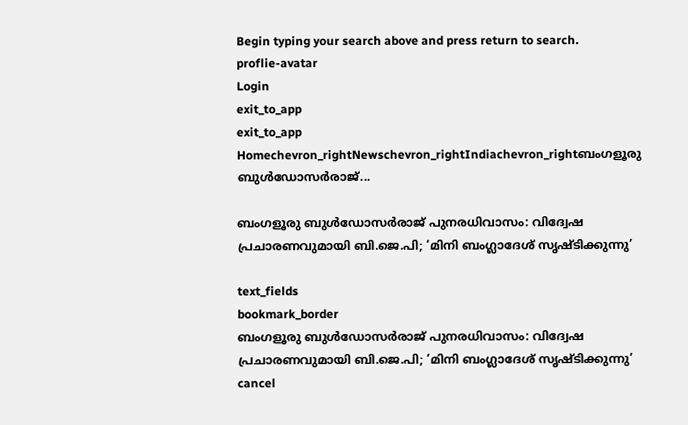Begin typing your search above and press return to search.
proflie-avatar
Login
exit_to_app
exit_to_app
Homechevron_rightNewschevron_rightIndiachevron_rightബംഗളൂരു ബുൾഡോസർരാജ്...

ബംഗളൂരു ബുൾഡോസർരാജ് പുനരധിവാസം: വിദ്വേഷ പ്രചാരണവുമായി ബി.ജെ.പി; ‘മിനി ബംഗ്ലാദേശ് സൃഷ്ടിക്കുന്നു’

text_fields
bookmark_border
ബംഗളൂരു ബുൾഡോസർരാജ് പുനരധിവാസം: വിദ്വേഷ പ്രചാരണവുമായി ബി.ജെ.പി; ‘മിനി ബംഗ്ലാദേശ് സൃഷ്ടിക്കുന്നു’
cancel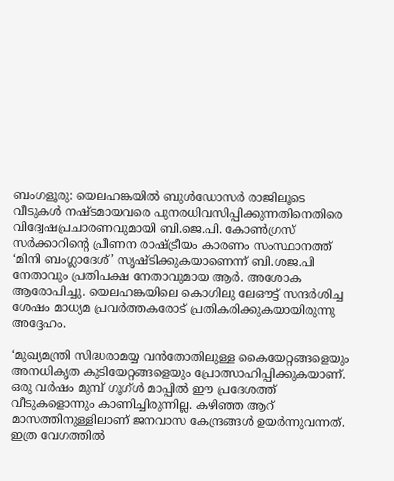ബംഗളൂരു: യെലഹങ്കയിൽ ബുൾഡോസർ രാജിലൂടെ വീടുകൾ നഷ്ടമായവരെ പുനരധിവസിപ്പിക്കുന്നതിനെതിരെ വിദ്വേഷപ്രചാരണവുമായി ബി.ജെ.പി. കോൺഗ്രസ് സർക്കാറിന്‍റെ പ്രീണന രാഷ്ട്രീയം കാരണം സംസ്ഥാനത്ത് ‘മിനി ബംഗ്ലാദേശ്’ സൃഷ്ടിക്കുകയാണെന്ന് ബി.ശജ.പി നേതാവും പ്രതിപക്ഷ നേതാവുമായ ആർ. അശോക ആരോപിച്ചു. യെലഹങ്കയിലെ കൊഗിലു ലേഔട്ട് സന്ദർശിച്ച ശേഷം മാധ്യമ പ്രവര്‍ത്തകരോട് പ്രതികരിക്കുകയായിരുന്നു അദ്ദേഹം.

‘മുഖ്യമന്ത്രി സിദ്ധരാമയ്യ വൻതോതിലുള്ള കൈയേറ്റങ്ങളെയും അനധികൃത കുടിയേറ്റങ്ങളെയും പ്രോത്സാഹിപ്പിക്കുകയാണ്. ഒരു വർഷം മുമ്പ് ഗൂഗ്ൾ മാപ്പിൽ ഈ പ്രദേശത്ത് വീടുകളൊന്നും കാണിച്ചിരുന്നില്ല. കഴിഞ്ഞ ആറ് മാസത്തിനുള്ളിലാണ് ജനവാസ കേന്ദ്രങ്ങൾ ഉയർന്നുവന്നത്. ഇത്ര വേഗത്തിൽ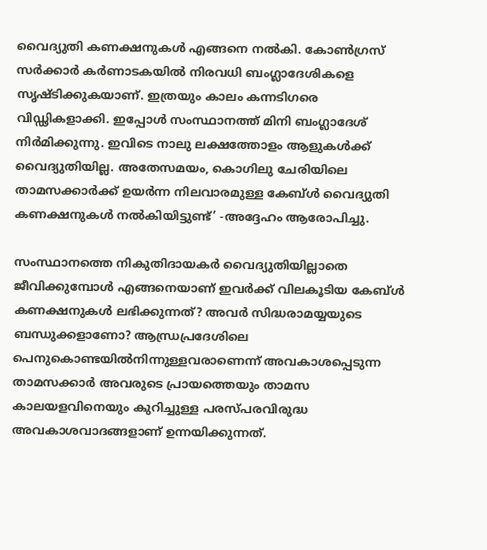വൈദ്യുതി കണക്ഷനുകൾ എങ്ങനെ നൽകി. കോൺഗ്രസ് സർക്കാർ കർണാടകയിൽ നിരവധി ബംഗ്ലാദേശികളെ സൃഷ്ടിക്കുകയാണ്. ഇത്രയും കാലം കന്നടിഗരെ വിഡ്ഢികളാക്കി. ഇപ്പോൾ സംസ്ഥാനത്ത് മിനി ബംഗ്ലാദേശ് നിർമിക്കുന്നു. ഇവിടെ നാലു ലക്ഷത്തോളം ആളുകൾക്ക് വൈദ്യുതിയില്ല. അതേസമയം, കൊഗിലു ചേരിയിലെ താമസക്കാർക്ക് ഉയർന്ന നിലവാരമുള്ള കേബ്ൾ വൈദ്യുതി കണക്ഷനുകൾ നൽകിയിട്ടുണ്ട്’ -അദ്ദേഹം ആരോപിച്ചു.

സംസ്ഥാനത്തെ നികുതിദായകർ വൈദ്യുതിയില്ലാതെ ജീവിക്കുമ്പോൾ എങ്ങനെയാണ് ഇവർക്ക് വിലകൂടിയ കേബ്ൾ കണക്ഷനുകൾ ലഭിക്കുന്നത്? അവർ സിദ്ധരാമയ്യയുടെ ബന്ധുക്കളാണോ? ആന്ധ്രപ്രദേശിലെ പെനുകൊണ്ടയിൽനിന്നുള്ളവരാണെന്ന് അവകാശപ്പെടുന്ന താമസക്കാർ അവരുടെ പ്രായത്തെയും താമസ കാലയളവിനെയും കുറിച്ചുള്ള പരസ്പരവിരുദ്ധ അവകാശവാദങ്ങളാണ് ഉന്നയിക്കുന്നത്.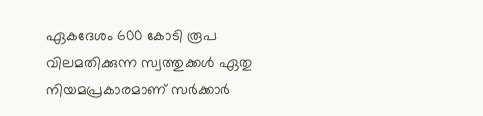ഏകദേശം 600 കോടി രൂപ വിലമതിക്കുന്ന സ്വത്തുക്കള്‍ ഏതു നിയമപ്രകാരമാണ് സർക്കാർ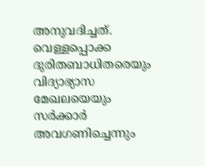അനുവദിച്ചത്. വെള്ളപ്പൊക്ക ദുരിതബാധിതരെയും വിദ്യാഭ്യാസ മേഖലയെയും സർക്കാർ അവഗണിച്ചെന്നും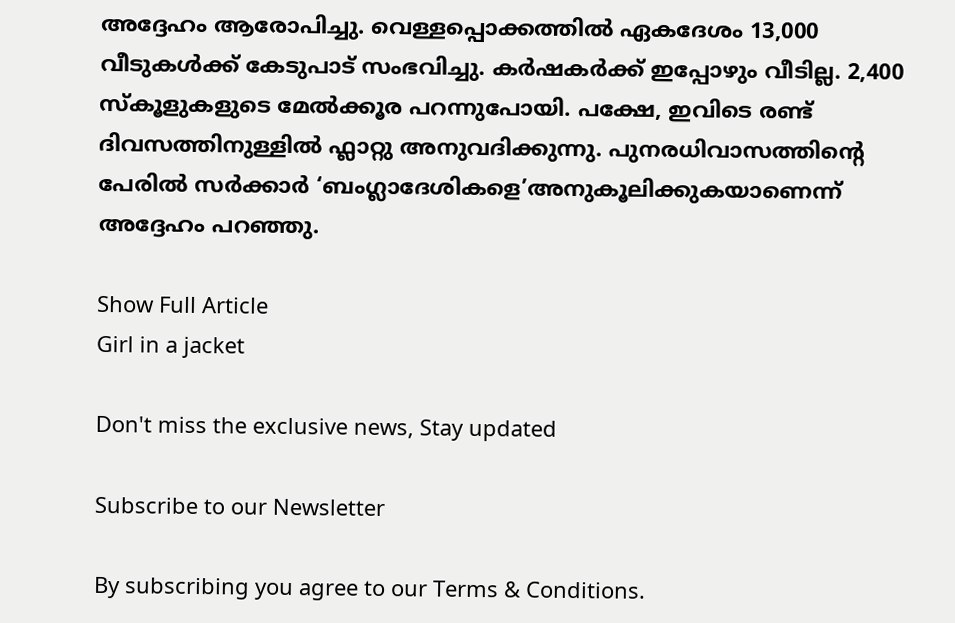അദ്ദേഹം ആരോപിച്ചു. വെള്ളപ്പൊക്കത്തിൽ ഏകദേശം 13,000 വീടുകൾക്ക് കേടുപാട് സംഭവിച്ചു. കർഷകർക്ക് ഇപ്പോഴും വീടില്ല. 2,400 സ്കൂളുകളുടെ മേൽക്കൂര പറന്നുപോയി. പക്ഷേ, ഇവിടെ രണ്ട് ദിവസത്തിനുള്ളിൽ ഫ്ലാറ്റു അനുവദിക്കുന്നു. പുനരധിവാസത്തിന്റെ പേരിൽ സർക്കാർ ‘ബംഗ്ലാദേശികളെ’അനുകൂലിക്കുകയാണെന്ന് അദ്ദേഹം പറഞ്ഞു.

Show Full Article
Girl in a jacket

Don't miss the exclusive news, Stay updated

Subscribe to our Newsletter

By subscribing you agree to our Terms & Conditions.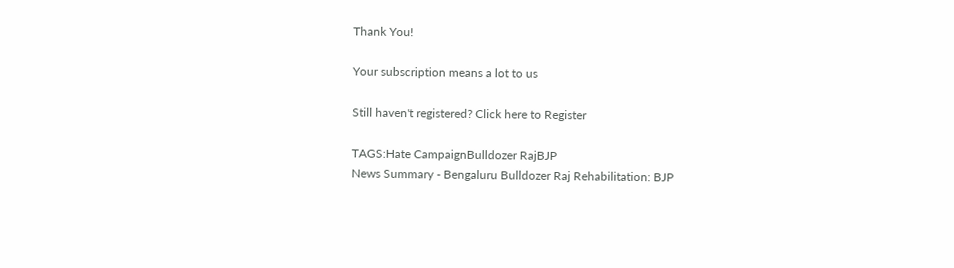Thank You!

Your subscription means a lot to us

Still haven't registered? Click here to Register

TAGS:Hate CampaignBulldozer RajBJP
News Summary - Bengaluru Bulldozer Raj Rehabilitation: BJP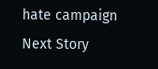hate campaign
Next Story